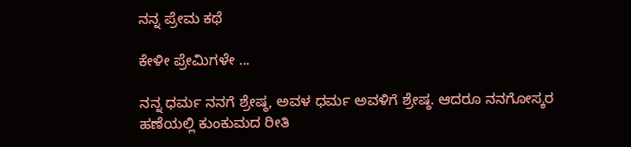ನನ್ನ ಪ್ರೇಮ ಕಥೆ

ಕೇಳೀ ಪ್ರೇಮಿಗಳೇ ...

ನನ್ನ ಧರ್ಮ ನನಗೆ ಶ್ರೇಷ್ಠ, ಅವಳ ಧರ್ಮ ಅವಳಿಗೆ ಶ್ರೇಷ್ಠ. ಆದರೂ ನನಗೋಸ್ಕರ ಹಣೆಯಲ್ಲಿ ಕುಂಕುಮದ ರೀತಿ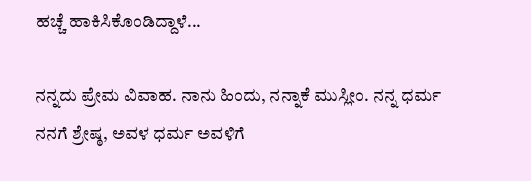ಹಚ್ಚೆ ಹಾಕಿಸಿಕೊಂಡಿದ್ದಾಳೆ...

ನನ್ನದು ಪ್ರೇಮ ವಿವಾಹ. ನಾನು ಹಿಂದು, ನನ್ನಾಕೆ ಮುಸ್ಲೀಂ. ನನ್ನ ಧರ್ಮ ನನಗೆ ಶ್ರೇಷ್ಠ, ಅವಳ ಧರ್ಮ ಅವಳಿಗೆ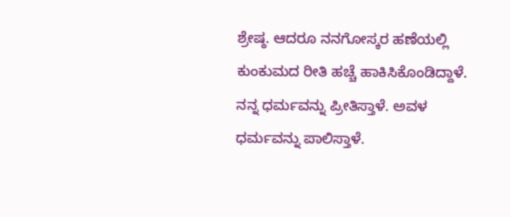ಶ್ರೇಷ್ಠ. ಆದರೂ ನನಗೋಸ್ಕರ ಹಣೆಯಲ್ಲಿ ಕುಂಕುಮದ ರೀತಿ ಹಚ್ಚೆ ಹಾಕಿಸಿಕೊಂಡಿದ್ದಾಳೆ. ನನ್ನ ಧರ್ಮವನ್ನು ಪ್ರೀತಿಸ್ತಾಳೆ. ಅವಳ ಧರ್ಮವನ್ನು ಪಾಲಿಸ್ತಾಳೆ.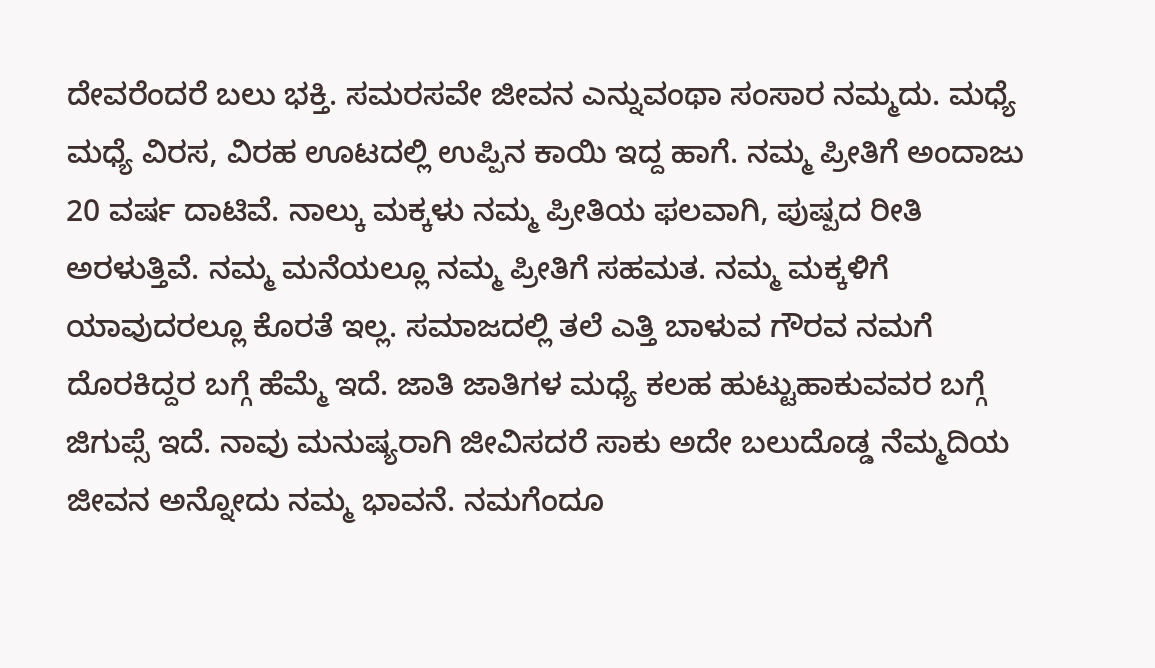ದೇವರೆಂದರೆ ಬಲು ಭಕ್ತಿ. ಸಮರಸವೇ ಜೀವನ ಎನ್ನುವಂಥಾ ಸಂಸಾರ ನಮ್ಮದು. ಮಧ್ಯೆ ಮಧ್ಯೆ ವಿರಸ, ವಿರಹ ಊಟದಲ್ಲಿ ಉಪ್ಪಿನ ಕಾಯಿ ಇದ್ದ ಹಾಗೆ. ನಮ್ಮ ಪ್ರೀತಿಗೆ ಅಂದಾಜು 20 ವರ್ಷ ದಾಟಿವೆ. ನಾಲ್ಕು ಮಕ್ಕಳು ನಮ್ಮ ಪ್ರೀತಿಯ ಫಲವಾಗಿ, ಪುಷ್ಪದ ರೀತಿ ಅರಳುತ್ತಿವೆ. ನಮ್ಮ ಮನೆಯಲ್ಲೂ ನಮ್ಮ ಪ್ರೀತಿಗೆ ಸಹಮತ. ನಮ್ಮ ಮಕ್ಕಳಿಗೆ ಯಾವುದರಲ್ಲೂ ಕೊರತೆ ಇಲ್ಲ. ಸಮಾಜದಲ್ಲಿ ತಲೆ ಎತ್ತಿ ಬಾಳುವ ಗೌರವ ನಮಗೆ ದೊರಕಿದ್ದರ ಬಗ್ಗೆ ಹೆಮ್ಮೆ ಇದೆ. ಜಾತಿ ಜಾತಿಗಳ ಮಧ್ಯೆ ಕಲಹ ಹುಟ್ಟುಹಾಕುವವರ ಬಗ್ಗೆ ಜಿಗುಪ್ಸೆ ಇದೆ. ನಾವು ಮನುಷ್ಯರಾಗಿ ಜೀವಿಸದರೆ ಸಾಕು ಅದೇ ಬಲುದೊಡ್ಡ ನೆಮ್ಮದಿಯ ಜೀವನ ಅನ್ನೋದು ನಮ್ಮ ಭಾವನೆ. ನಮಗೆಂದೂ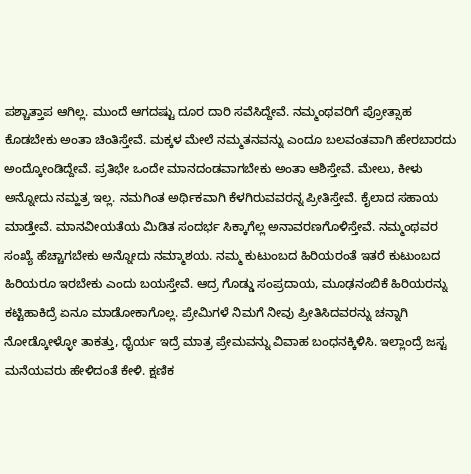ಪಶ್ಚಾತ್ತಾಪ ಆಗಿಲ್ಲ. ಮುಂದೆ ಆಗದಷ್ಟು ದೂರ ದಾರಿ ಸವೆಸಿದ್ದೇವೆ. ನಮ್ಮಂಥವರಿಗೆ ಪ್ರೋತ್ಸಾಹ ಕೊಡಬೇಕು ಅಂತಾ ಚಿಂತಿಸ್ತೇವೆ. ಮಕ್ಕಳ ಮೇಲೆ ನಮ್ಮತನವನ್ನು ಎಂದೂ ಬಲವಂತವಾಗಿ ಹೇರಬಾರದು ಅಂದ್ಕೋಂಡಿದ್ದೇವೆ. ಪ್ರತಿಭೇ ಒಂದೇ ಮಾನದಂಡವಾಗಬೇಕು ಅಂತಾ ಆಶಿಸ್ತೇವೆ. ಮೇಲು, ಕೀಳು ಅನ್ನೋದು ನಮ್ಹತ್ರ ಇಲ್ಲ. ನಮಗಿಂತ ಅರ್ಥಿಕವಾಗಿ ಕೆಳಗಿರುವವರನ್ನ ಪ್ರೀತಿಸ್ತೇವೆ. ಕೈಲಾದ ಸಹಾಯ ಮಾಡ್ತೇವೆ. ಮಾನವೀಯತೆಯ ಮಿಡಿತ ಸಂದರ್ಭ ಸಿಕ್ಕಾಗೆಲ್ಲ ಅನಾವರಣಗೊಳಿಸ್ತೇವೆ. ನಮ್ಮಂಥವರ ಸಂಖ್ಯೆ ಹೆಚ್ಚಾಗಬೇಕು ಅನ್ನೋದು ನಮ್ಮಾಶಯ. ನಮ್ಮ ಕುಟುಂಬದ ಹಿರಿಯರಂತೆ ಇತರೆ ಕುಟುಂಬದ ಹಿರಿಯರೂ ಇರಬೇಕು ಎಂದು ಬಯಸ್ತೇವೆ. ಆದ್ರ ಗೊಡ್ಡು ಸಂಪ್ರದಾಯ, ಮೂಢನಂಬಿಕೆ ಹಿರಿಯರನ್ನು ಕಟ್ಟಿಹಾಕಿದ್ರೆ ಏನೂ ಮಾಡೋಕಾಗೊಲ್ಲ. ಪ್ರೇಮಿಗಳೆ ನಿಮಗೆ ನೀವು ಪ್ರೀತಿಸಿದವರನ್ನು ಚನ್ನಾಗಿ ನೋಡ್ಕೋಳ್ಳೋ ತಾಕತ್ತು, ಧೈರ್ಯ ಇದ್ರೆ ಮಾತ್ರ ಪ್ರೇಮವನ್ನು ವಿವಾಹ ಬಂಧನಕ್ಕಿಳಿಸಿ. ಇಲ್ಲಾಂದ್ರೆ ಜಸ್ಟ ಮನೆಯವರು ಹೇಳಿದಂತೆ ಕೇಳಿ. ಕ್ಷಣಿಕ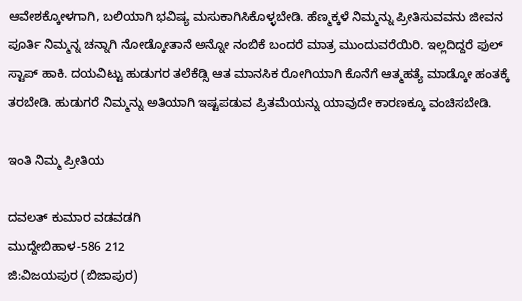ಆವೇಶಕ್ಕೋಳಗಾಗಿ, ಬಲಿಯಾಗಿ ಭವಿಷ್ಯ ಮಸುಕಾಗಿಸಿಕೊಳ್ಳಬೇಡಿ. ಹೆಣ್ಮಕ್ಕಳೆ ನಿಮ್ಮನ್ನು ಪ್ರೀತಿಸುವವನು ಜೀವನ ಪೂರ್ತಿ ನಿಮ್ಮನ್ನ ಚನ್ನಾಗಿ ನೋಡ್ಕೋತಾನೆ ಅನ್ನೋ ನಂಬಿಕೆ ಬಂದರೆ ಮಾತ್ರ ಮುಂದುವರೆಯಿರಿ. ಇಲ್ಲದಿದ್ದರೆ ಫುಲ್ ಸ್ಟಾಪ್ ಹಾಕಿ. ದಯವಿಟ್ಟು ಹುಡುಗರ ತಲೆಕೆಡ್ಸಿ ಆತ ಮಾನಸಿಕ ರೋಗಿಯಾಗಿ ಕೊನೆಗೆ ಆತ್ಮಹತ್ಯೆ ಮಾಡ್ಕೋ ಹಂತಕ್ಕೆ ತರಬೇಡಿ. ಹುಡುಗರೆ ನಿಮ್ಮನ್ನು ಅತಿಯಾಗಿ ಇಷ್ಟಪಡುವ ಪ್ರಿತಮೆಯನ್ನು ಯಾವುದೇ ಕಾರಣಕ್ಕೂ ವಂಚಿಸಬೇಡಿ.

ಇಂತಿ ನಿಮ್ಮ ಪ್ರೀತಿಯ

ದವಲತ್ ಕುಮಾರ ವಡವಡಗಿ
ಮುದ್ದೇಬಿಹಾಳ-586 212
ಜಿ:ವಿಜಯಪುರ (ಬಿಜಾಪುರ)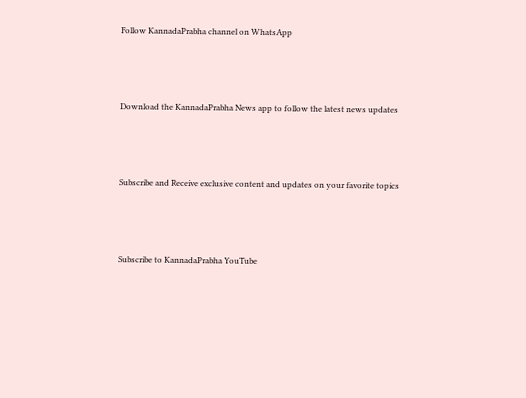Follow KannadaPrabha channel on WhatsApp



Download the KannadaPrabha News app to follow the latest news updates



Subscribe and Receive exclusive content and updates on your favorite topics



Subscribe to KannadaPrabha YouTube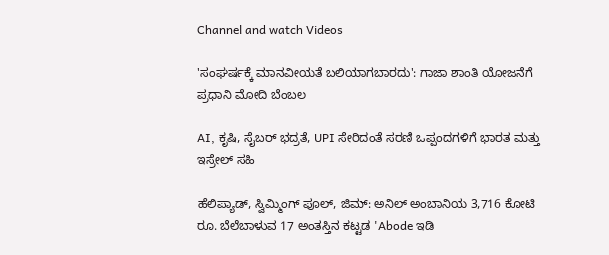Channel and watch Videos

'ಸಂಘರ್ಷಕ್ಕೆ ಮಾನವೀಯತೆ ಬಲಿಯಾಗಬಾರದು': ಗಾಜಾ ಶಾಂತಿ ಯೋಜನೆಗೆ ಪ್ರಧಾನಿ ಮೋದಿ ಬೆಂಬಲ

AI, ಕೃಷಿ, ಸೈಬರ್ ಭದ್ರತೆ, UPI ಸೇರಿದಂತೆ ಸರಣಿ ಒಪ್ಪಂದಗಳಿಗೆ ಭಾರತ ಮತ್ತು ಇಸ್ರೇಲ್ ಸಹಿ

ಹೆಲಿಪ್ಯಾಡ್, ಸ್ವಿಮ್ಮಿಂಗ್ ಪೂಲ್, ಜಿಮ್: ಅನಿಲ್ ಅಂಬಾನಿಯ 3,716 ಕೋಟಿ ರೂ. ಬೆಲೆಬಾಳುವ 17 ಅಂತಸ್ತಿನ ಕಟ್ಟಡ 'Abode ಇಡಿ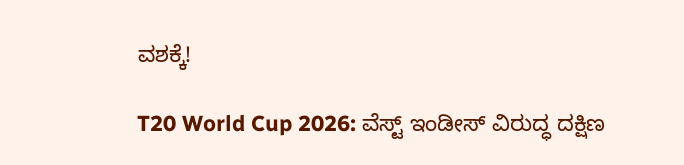ವಶಕ್ಕೆ!

T20 World Cup 2026: ವೆಸ್ಟ್ ಇಂಡೀಸ್ ವಿರುದ್ಧ ದಕ್ಷಿಣ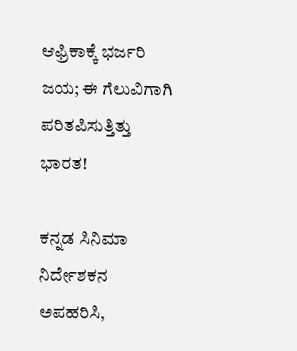ಆಫ್ರಿಕಾಕ್ಕೆ ಭರ್ಜರಿ ಜಯ; ಈ ಗೆಲುವಿಗಾಗಿ ಪರಿತಪಿಸುತ್ತಿತ್ತು ಭಾರತ!

ಕನ್ನಡ ಸಿನಿಮಾ ನಿರ್ದೇಶಕನ ಅಪಹರಿಸಿ,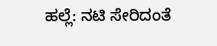ಹಲ್ಲೆ: ನಟಿ ಸೇರಿದಂತೆ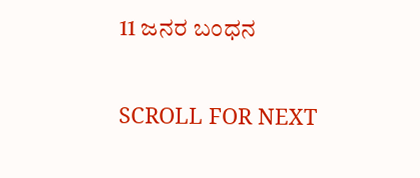11 ಜನರ ಬಂಧನ

SCROLL FOR NEXT